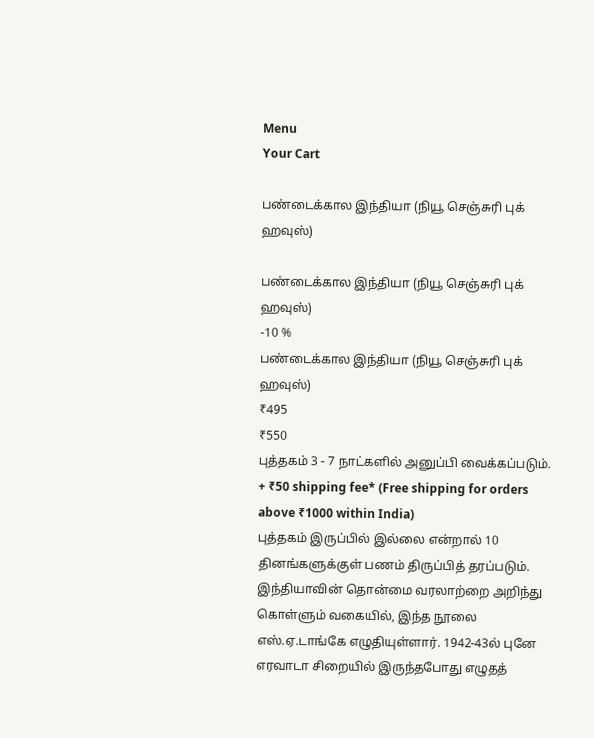Menu
Your Cart

பண்டைக்கால இந்தியா (நியூ செஞ்சுரி புக் ஹவுஸ்)

பண்டைக்கால இந்தியா (நியூ செஞ்சுரி புக் ஹவுஸ்)
-10 %
பண்டைக்கால இந்தியா (நியூ செஞ்சுரி புக் ஹவுஸ்)
₹495
₹550
புத்தகம் 3 - 7 நாட்களில் அனுப்பி வைக்கப்படும்.
+ ₹50 shipping fee* (Free shipping for orders above ₹1000 within India)
புத்தகம் இருப்பில் இல்லை என்றால் 10 தினங்களுக்குள் பணம் திருப்பித் தரப்படும்.
இந்தியாவின் தொன்மை வரலாற்றை அறிந்து கொள்ளும் வகையில், இந்த நூலை எஸ்.ஏ.டாங்கே எழுதியுள்ளார். 1942-43ல் புனே எரவாடா சிறையில் இருந்தபோது எழுதத்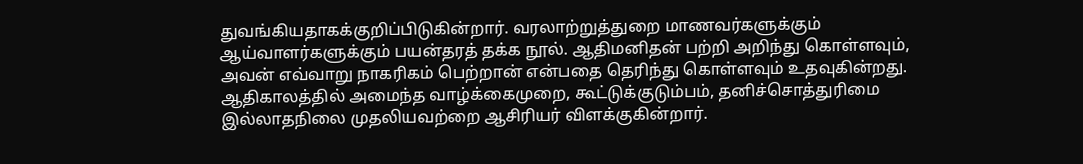துவங்கியதாகக்குறிப்பிடுகின்றார். வரலாற்றுத்துறை மாணவர்களுக்கும் ஆய்வாளர்களுக்கும் பயன்தரத் தக்க நூல். ஆதிமனிதன் பற்றி அறிந்து கொள்ளவும், அவன் எவ்வாறு நாகரிகம் பெற்றான் என்பதை தெரிந்து கொள்ளவும் உதவுகின்றது. ஆதிகாலத்தில் அமைந்த வாழ்க்கைமுறை, கூட்டுக்குடும்பம், தனிச்சொத்துரிமை இல்லாதநிலை முதலியவற்றை ஆசிரியர் விளக்குகின்றார்.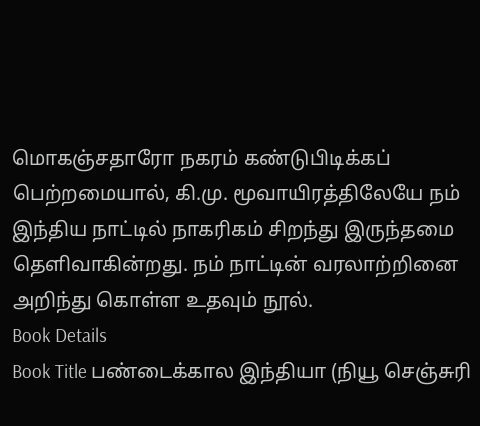மொகஞ்சதாரோ நகரம் கண்டுபிடிக்கப் பெற்றமையால், கி.மு. மூவாயிரத்திலேயே நம் இந்திய நாட்டில் நாகரிகம் சிறந்து இருந்தமை தெளிவாகின்றது. நம் நாட்டின் வரலாற்றினை அறிந்து கொள்ள உதவும் நூல்.
Book Details
Book Title பண்டைக்கால இந்தியா (நியூ செஞ்சுரி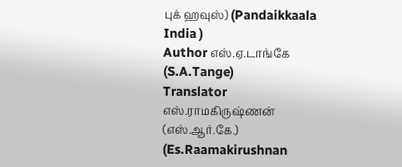புக் ஹவுஸ்) (Pandaikkaala India )
Author எஸ்.ஏ.டாங்கே (S.A.Tange)
Translator எஸ்.ராமகிருஷ்ணன் (எஸ்.ஆர்.கே.) (Es.Raamakirushnan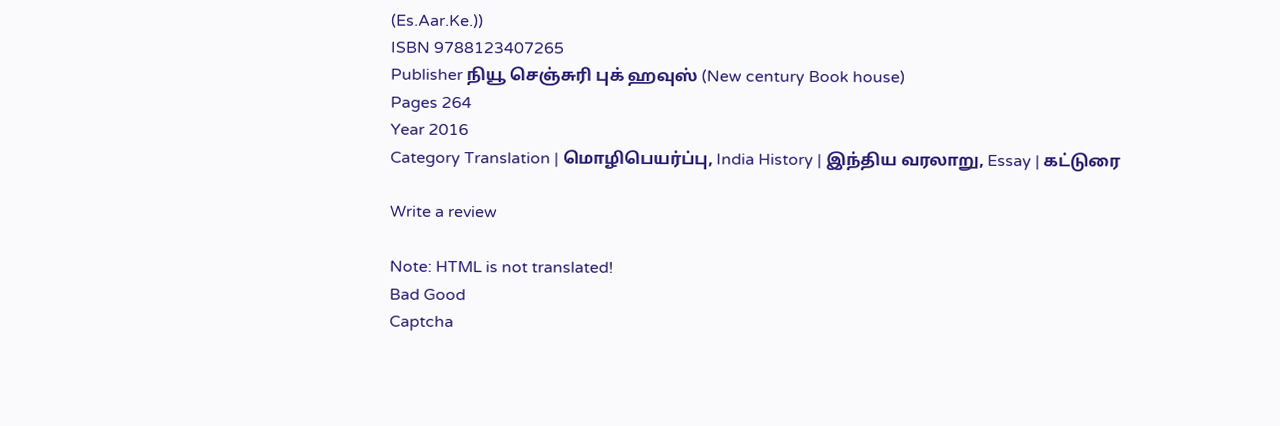(Es.Aar.Ke.))
ISBN 9788123407265
Publisher நியூ செஞ்சுரி புக் ஹவுஸ் (New century Book house)
Pages 264
Year 2016
Category Translation | மொழிபெயர்ப்பு, India History | இந்திய வரலாறு, Essay | கட்டுரை

Write a review

Note: HTML is not translated!
Bad Good
Captcha